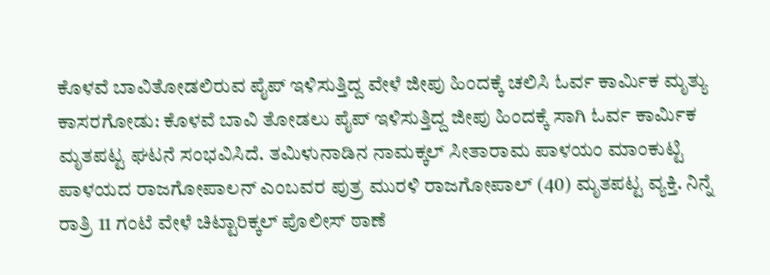ಕೊಳವೆ ಬಾವಿತೋಡಲಿರುವ ಪೈಪ್ ಇಳಿಸುತ್ತಿದ್ದ ವೇಳೆ ಜೀಪು ಹಿಂದಕ್ಕೆ ಚಲಿಸಿ ಓರ್ವ ಕಾರ್ಮಿಕ ಮೃತ್ಯು
ಕಾಸರಗೋಡು: ಕೊಳವೆ ಬಾವಿ ತೋಡಲು ಪೈಪ್ ಇಳಿಸುತ್ತಿದ್ದ ಜೀಪು ಹಿಂದಕ್ಕೆ ಸಾಗಿ ಓರ್ವ ಕಾರ್ಮಿಕ ಮೃತಪಟ್ಟ ಘಟನೆ ಸಂಭವಿಸಿದೆ. ತಮಿಳುನಾಡಿನ ನಾಮಕ್ಕಲ್ ಸೀತಾರಾಮ ಪಾಳಯಂ ಮಾಂಕುಟ್ಟಿ ಪಾಳಯದ ರಾಜಗೋಪಾಲನ್ ಎಂಬವರ ಪುತ್ರ ಮುರಳಿ ರಾಜಗೋಪಾಲ್ (40) ಮೃತಪಟ್ಟ ವ್ಯಕ್ತಿ. ನಿನ್ನೆ ರಾತ್ರಿ 11 ಗಂಟೆ ವೇಳೆ ಚಿಟ್ಟಾರಿಕ್ಕಲ್ ಪೊಲೀಸ್ ಠಾಣೆ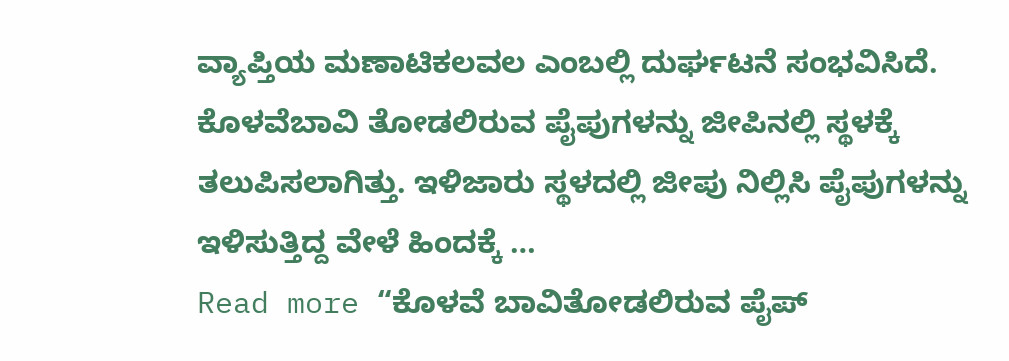ವ್ಯಾಪ್ತಿಯ ಮಣಾಟಿಕಲವಲ ಎಂಬಲ್ಲಿ ದುರ್ಘಟನೆ ಸಂಭವಿಸಿದೆ. ಕೊಳವೆಬಾವಿ ತೋಡಲಿರುವ ಪೈಪುಗಳನ್ನು ಜೀಪಿನಲ್ಲಿ ಸ್ಥಳಕ್ಕೆ ತಲುಪಿಸಲಾಗಿತ್ತು. ಇಳಿಜಾರು ಸ್ಥಳದಲ್ಲಿ ಜೀಪು ನಿಲ್ಲಿಸಿ ಪೈಪುಗಳನ್ನು ಇಳಿಸುತ್ತಿದ್ದ ವೇಳೆ ಹಿಂದಕ್ಕೆ …
Read more “ಕೊಳವೆ ಬಾವಿತೋಡಲಿರುವ ಪೈಪ್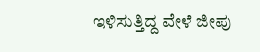ಇಳಿಸುತ್ತಿದ್ದ ವೇಳೆ ಜೀಪು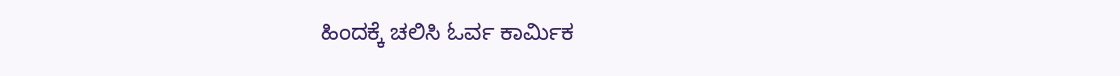ಹಿಂದಕ್ಕೆ ಚಲಿಸಿ ಓರ್ವ ಕಾರ್ಮಿಕ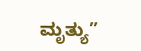ಮೃತ್ಯು”